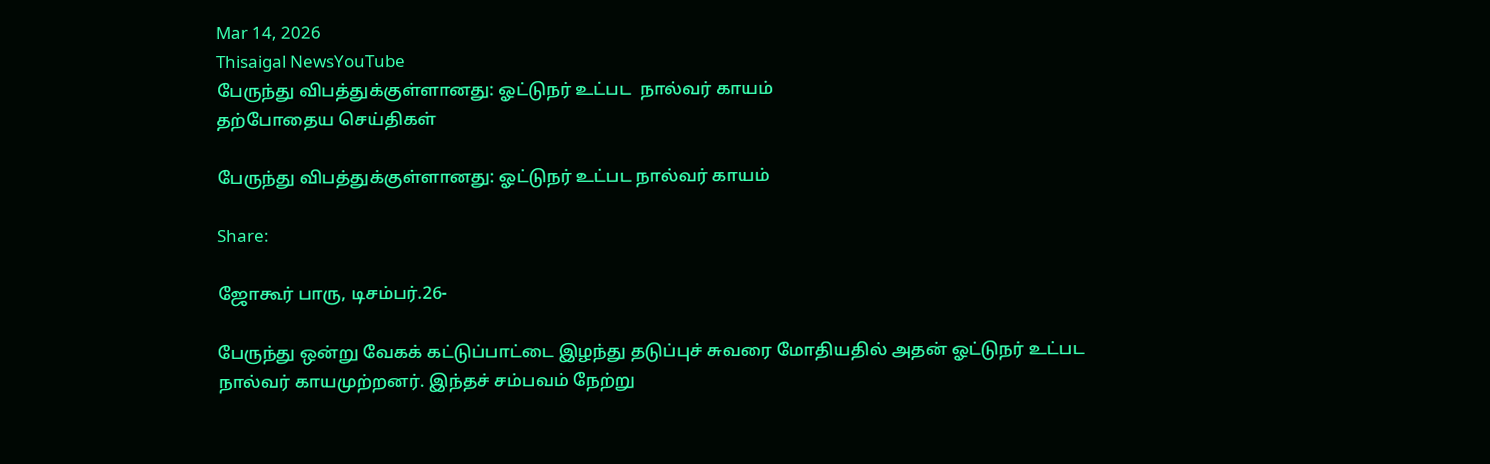Mar 14, 2026
Thisaigal NewsYouTube
பேருந்து விபத்துக்குள்ளானது: ஓட்டுநர் உட்பட  நால்வர் காயம்
தற்போதைய செய்திகள்

பேருந்து விபத்துக்குள்ளானது: ஓட்டுநர் உட்பட நால்வர் காயம்

Share:

ஜோகூர் பாரு, டிசம்பர்.26-

பேருந்து ஒன்று வேகக் கட்டுப்பாட்டை இழந்து தடுப்புச் சுவரை மோதியதில் அதன் ஓட்டுநர் உட்பட நால்வர் காயமுற்றனர். இந்தச் சம்பவம் நேற்று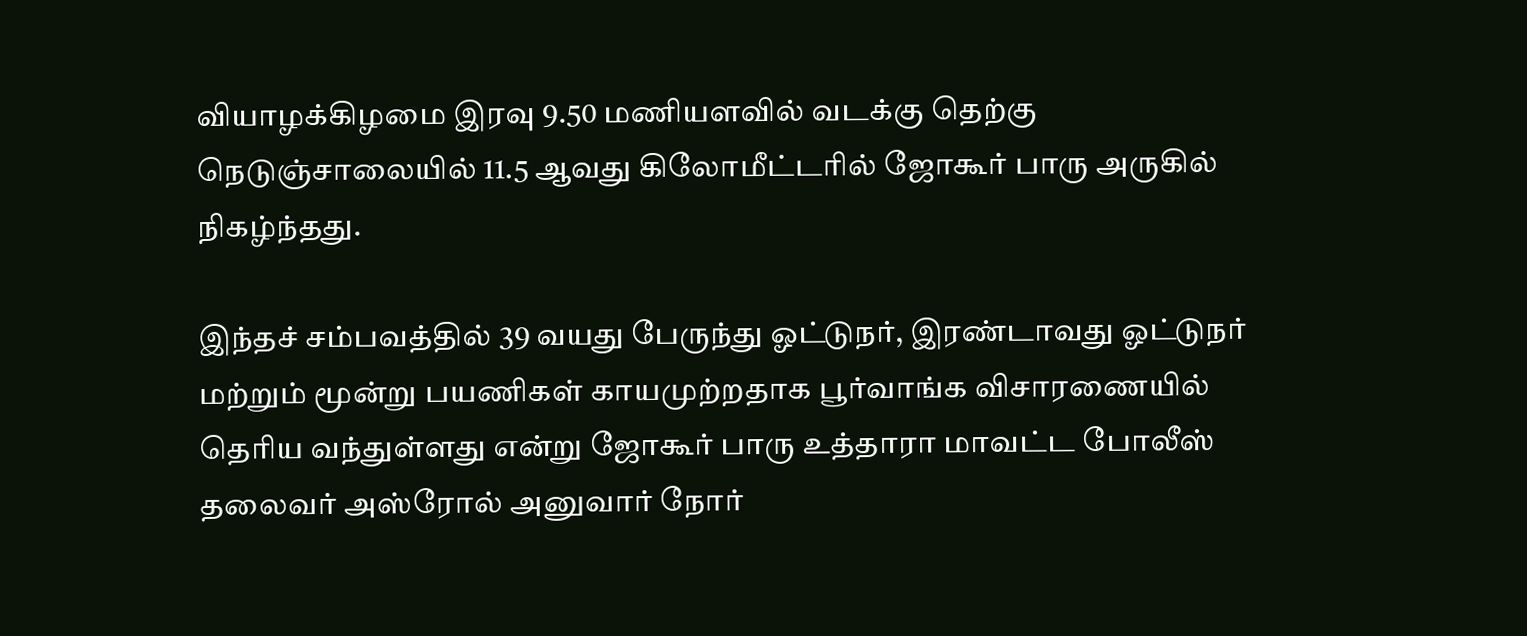வியாழக்கிழமை இரவு 9.50 மணியளவில் வடக்கு தெற்கு நெடுஞ்சாலையில் 11.5 ஆவது கிலோமீட்டரில் ஜோகூர் பாரு அருகில் நிகழ்ந்தது.

இந்தச் சம்பவத்தில் 39 வயது பேருந்து ஓட்டுநர், இரண்டாவது ஓட்டுநர் மற்றும் மூன்று பயணிகள் காயமுற்றதாக பூர்வாங்க விசாரணையில் தெரிய வந்துள்ளது என்று ஜோகூர் பாரு உத்தாரா மாவட்ட போலீஸ் தலைவர் அஸ்ரோல் அனுவார் நோர்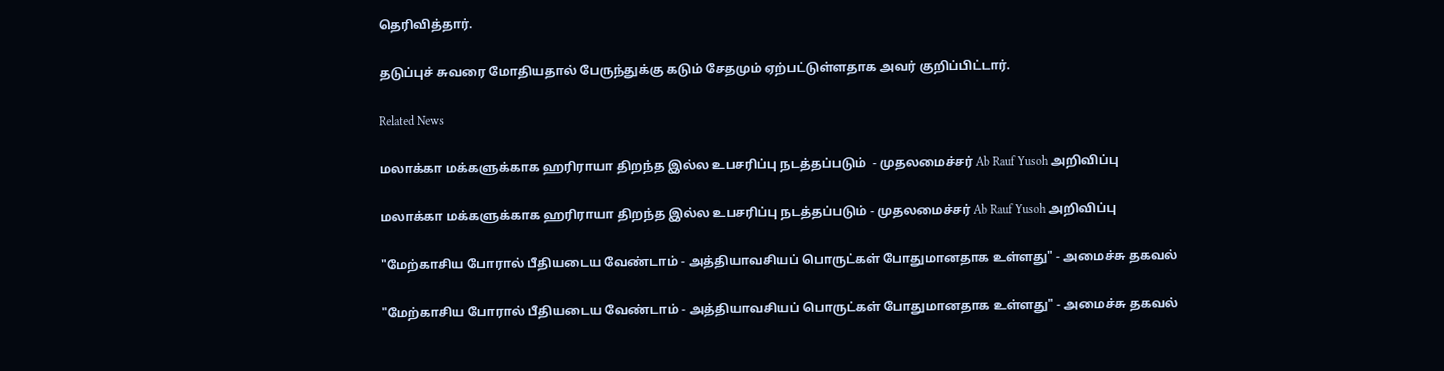தெரிவித்தார்.

தடுப்புச் சுவரை மோதியதால் பேருந்துக்கு கடும் சேதமும் ஏற்பட்டுள்ளதாக அவர் குறிப்பிட்டார்.

Related News

மலாக்கா மக்களுக்காக ஹரிராயா திறந்த இல்ல உபசரிப்பு நடத்தப்படும்  - முதலமைச்சர் Ab Rauf Yusoh அறிவிப்பு

மலாக்கா மக்களுக்காக ஹரிராயா திறந்த இல்ல உபசரிப்பு நடத்தப்படும் - முதலமைச்சர் Ab Rauf Yusoh அறிவிப்பு

"மேற்காசிய போரால் பீதியடைய வேண்டாம் - அத்தியாவசியப் பொருட்கள் போதுமானதாக உள்ளது" - அமைச்சு தகவல்

"மேற்காசிய போரால் பீதியடைய வேண்டாம் - அத்தியாவசியப் பொருட்கள் போதுமானதாக உள்ளது" - அமைச்சு தகவல்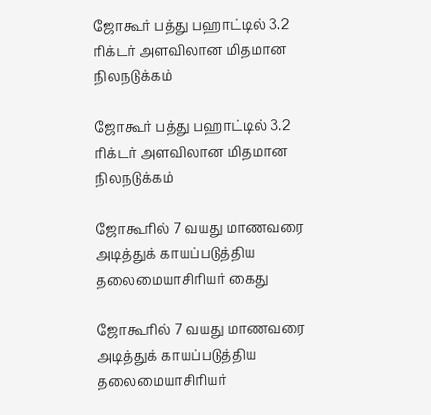ஜோகூர் பத்து பஹாட்டில் 3.2 ரிக்டர் அளவிலான மிதமான நிலநடுக்கம்

ஜோகூர் பத்து பஹாட்டில் 3.2 ரிக்டர் அளவிலான மிதமான நிலநடுக்கம்

ஜோகூரில் 7 வயது மாணவரை அடித்துக் காயப்படுத்திய தலைமையாசிரியர் கைது

ஜோகூரில் 7 வயது மாணவரை அடித்துக் காயப்படுத்திய தலைமையாசிரியர்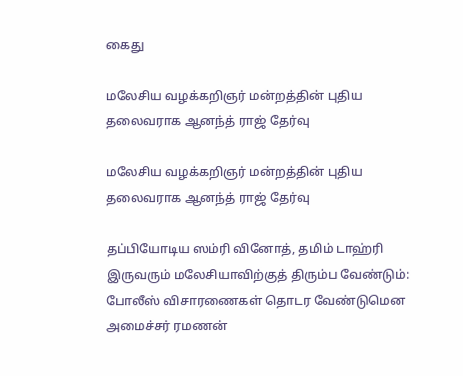கைது

மலேசிய வழக்கறிஞர் மன்றத்தின் புதிய தலைவராக ஆனந்த் ராஜ் தேர்வு

மலேசிய வழக்கறிஞர் மன்றத்தின் புதிய தலைவராக ஆனந்த் ராஜ் தேர்வு

தப்பியோடிய ஸம்ரி வினோத், தமிம் டாஹ்ரி இருவரும் மலேசியாவிற்குத் திரும்ப வேண்டும்:  போலீஸ் விசாரணைகள் தொடர வேண்டுமென அமைச்சர் ரமணன்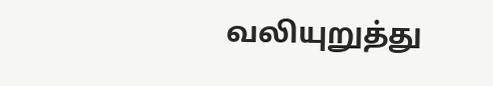வலியுறுத்து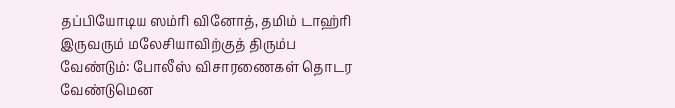தப்பியோடிய ஸம்ரி வினோத், தமிம் டாஹ்ரி இருவரும் மலேசியாவிற்குத் திரும்ப வேண்டும்: போலீஸ் விசாரணைகள் தொடர வேண்டுமென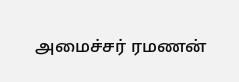அமைச்சர் ரமணன்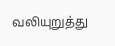வலியுறுத்து